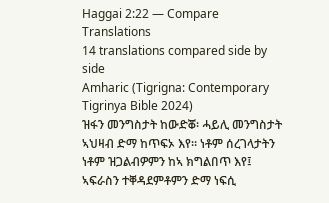Haggai 2:22 — Compare Translations
14 translations compared side by side
Amharic (Tigrigna: Contemporary Tigrinya Bible 2024)
ዝፋን መንግስታት ከውድቖ፡ ሓይሊ መንግስታት ኣህዛብ ድማ ከጥፍኦ እየ። ነቶም ሰረገላታትን ነቶም ዝጋልብዎምን ከኣ ክግልበጥ እየ፤ ኣፍራስን ተቐዳደምቶምን ድማ ነፍሲ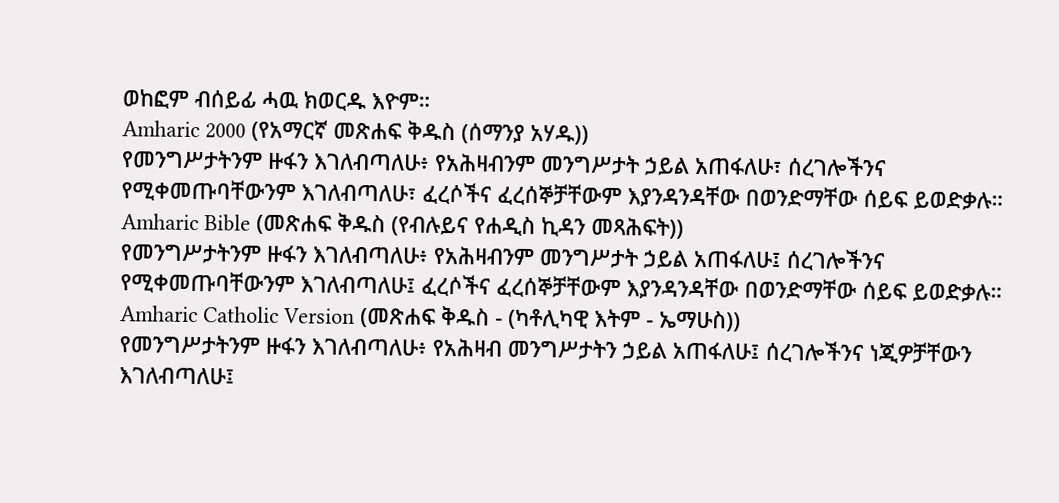ወከፎም ብሰይፊ ሓዉ ክወርዱ እዮም።
Amharic 2000 (የአማርኛ መጽሐፍ ቅዱስ (ሰማንያ አሃዱ))
የመንግሥታትንም ዙፋን እገለብጣለሁ፥ የአሕዛብንም መንግሥታት ኃይል አጠፋለሁ፣ ሰረገሎችንና የሚቀመጡባቸውንም እገለብጣለሁ፣ ፈረሶችና ፈረሰኞቻቸውም እያንዳንዳቸው በወንድማቸው ሰይፍ ይወድቃሉ።
Amharic Bible (መጽሐፍ ቅዱስ (የብሉይና የሐዲስ ኪዳን መጻሕፍት))
የመንግሥታትንም ዙፋን እገለብጣለሁ፥ የአሕዛብንም መንግሥታት ኃይል አጠፋለሁ፤ ሰረገሎችንና የሚቀመጡባቸውንም እገለብጣለሁ፤ ፈረሶችና ፈረሰኞቻቸውም እያንዳንዳቸው በወንድማቸው ሰይፍ ይወድቃሉ።
Amharic Catholic Version (መጽሐፍ ቅዱስ - (ካቶሊካዊ እትም - ኤማሁስ))
የመንግሥታትንም ዙፋን እገለብጣለሁ፥ የአሕዛብ መንግሥታትን ኃይል አጠፋለሁ፤ ሰረገሎችንና ነጂዎቻቸውን እገለብጣለሁ፤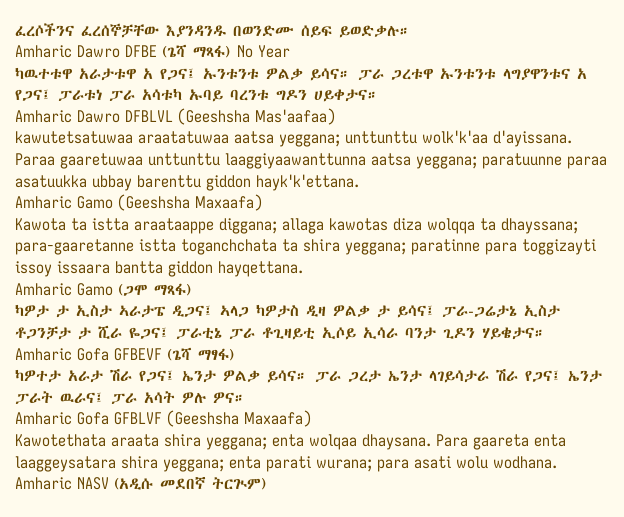ፈረሶችንና ፈረሰኞቻቸው እያንዳንዱ በወንድሙ ሰይፍ ይወድቃሉ።
Amharic Dawro DFBE (ጌሻ ማጻፋ) No Year
ካዉተቱዋ አራታቱዋ አ የጋና፤ ኡንቱንቱ ዎልቃ ይሳና። ፓራ ጋረቱዋ ኡንቱንቱ ላግያዋንቱና አ የጋና፤ ፓራቱነ ፓራ አሳቱካ ኡባይ ባረንቱ ግዶን ሀይቀታና።
Amharic Dawro DFBLVL (Geeshsha Mas'aafaa)
kawutetsatuwaa araatatuwaa aatsa yeggana; unttunttu wolk'k'aa d'ayissana. Paraa gaaretuwaa unttunttu laaggiyaawanttunna aatsa yeggana; paratuunne paraa asatuukka ubbay barenttu giddon hayk'k'ettana.
Amharic Gamo (Geeshsha Maxaafa)
Kawota ta istta araataappe diggana; allaga kawotas diza wolqqa ta dhayssana; para-gaaretanne istta toganchchata ta shira yeggana; paratinne para toggizayti issoy issaara bantta giddon hayqettana.
Amharic Gamo (ጋሞ ማጻፋ)
ካዎታ ታ ኢስታ ኣራታፔ ዲጋና፤ ኣላጋ ካዎታስ ዲዛ ዎልቃ ታ ይሳና፤ ፓራ-ጋሬታኔ ኢስታ ቶጋንቻታ ታ ሺራ ዬጋና፤ ፓራቲኔ ፓራ ቶጊዛይቲ ኢሶይ ኢሳራ ባንታ ጊዶን ሃይቄታና።
Amharic Gofa GFBEVF (ጌሻ ማፃፋ)
ካዎተታ አራታ ሽራ የጋና፤ ኤንታ ዎልቃ ይሳና። ፓራ ጋረታ ኤንታ ላገይሳታራ ሽራ የጋና፤ ኤንታ ፓራት ዉራና፤ ፓራ አሳት ዎሉ ዎና።
Amharic Gofa GFBLVF (Geeshsha Maxaafa)
Kawotethata araata shira yeggana; enta wolqaa dhaysana. Para gaareta enta laaggeysatara shira yeggana; enta parati wurana; para asati wolu wodhana.
Amharic NASV (አዲሱ መደበኛ ትርጒም)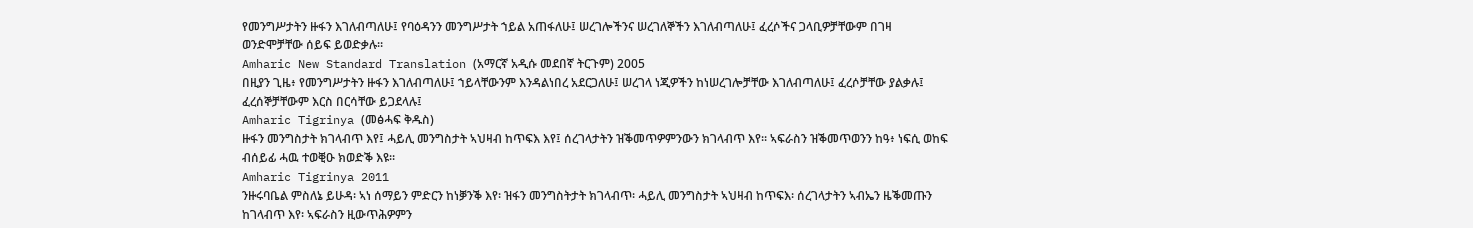የመንግሥታትን ዙፋን እገለብጣለሁ፤ የባዕዳንን መንግሥታት ኀይል አጠፋለሁ፤ ሠረገሎችንና ሠረገለኞችን እገለብጣለሁ፤ ፈረሶችና ጋላቢዎቻቸውም በገዛ ወንድሞቻቸው ሰይፍ ይወድቃሉ።
Amharic New Standard Translation (አማርኛ አዲሱ መደበኛ ትርጉም) 2005
በዚያን ጊዜ፥ የመንግሥታትን ዙፋን እገለብጣለሁ፤ ኀይላቸውንም እንዳልነበረ አደርጋለሁ፤ ሠረገላ ነጂዎችን ከነሠረገሎቻቸው እገለብጣለሁ፤ ፈረሶቻቸው ያልቃሉ፤ ፈረሰኞቻቸውም እርስ በርሳቸው ይጋደላሉ፤
Amharic Tigrinya (መፅሓፍ ቅዱስ)
ዙፋን መንግስታት ክገላብጥ እየ፤ ሓይሊ መንግስታት ኣህዛብ ከጥፍእ እየ፤ ሰረገላታትን ዝቕመጥዎምንውን ክገላብጥ እየ። ኣፍራስን ዝቕመጥወንን ከዓ፥ ነፍሲ ወከፍ ብሰይፊ ሓዉ ተወቒዑ ክወድቕ እዩ።
Amharic Tigrinya 2011
ንዙሩባቤል ምስለኔ ይሁዳ፡ ኣነ ሰማይን ምድርን ከነቓንቕ እየ፡ ዝፋን መንግስትታት ክገላብጥ፡ ሓይሊ መንግስታት ኣህዛብ ከጥፍእ፡ ሰረገላታትን ኣብኤን ዜቕመጡን ከገላብጥ እየ፡ ኣፍራስን ዚውጥሕዎምን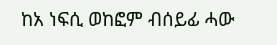ከአ ነፍሲ ወከፎም ብሰይፊ ሓው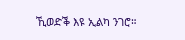ኺወድቕ እዩ ኢልካ ንገሮ።